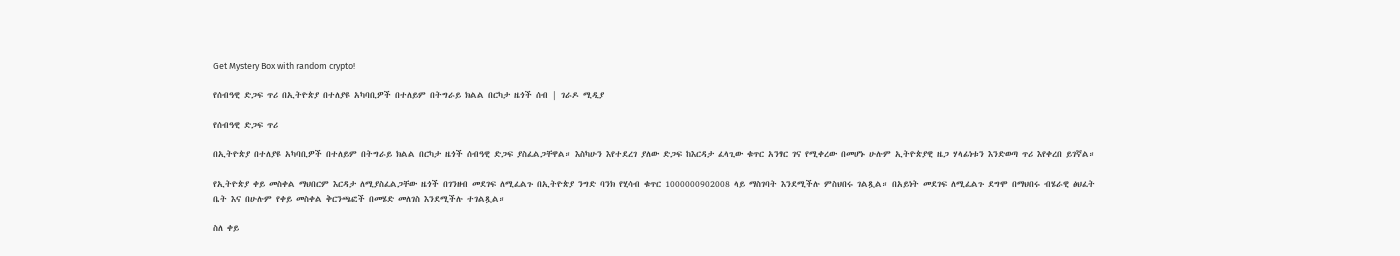Get Mystery Box with random crypto!

የሰብዓዊ ድጋፍ ጥሪ በኢትዮጵያ በተለያዩ አካባቢዎች በተለይም በትግራይ ክልል በርካታ ዜጎች ሰብ | ገራዶ ሚዲያ

የሰብዓዊ ድጋፍ ጥሪ

በኢትዮጵያ በተለያዩ አካባቢዎች በተለይም በትግራይ ክልል በርካታ ዜጎች ሰብዓዊ ድጋፍ ያስፈልጋቸዋል። እስካሁን እየተደረገ ያለው ድጋፍ ከእርዳታ ፈላጊው ቁጥር አንፃር ገና የሚቀረው በመሆኑ ሁሉም ኢትዮጵያዊ ዜጋ ሃላፊነቱን እንድወጣ ጥሪ እየቀረበ ይገኛል።

የኢትዮጵያ ቀይ መስቀል ማህበርም እርዳታ ለሚያስፈልጋቸው ዜጎች በገንዘብ መደገፍ ለሚፈልጉ በኢትዮጵያ ንግድ ባንክ የሂሳብ ቁጥር 1000000902008 ላይ ማስገባት እንደሚችሉ ምስህበሩ ገልጿል። በአይነት መደገፍ ለሚፈልጉ ደግሞ በማህበሩ ብሄራዊ ፅህፈት ቤት እና በሁሉም የቀይ መስቀል ቅርንጫፎች በመሄድ መለገስ እንደሚችሉ ተገልጿል።

ስለ ቀይ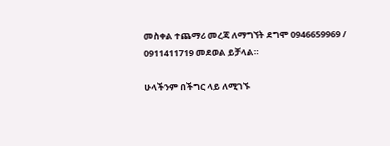መስቀል ተጨማሪ መረጃ ለማግኘት ደግሞ 0946659969 / 0911411719 መደወል ይቻላል።

ሁላችንም በችግር ላይ ለሚገኙ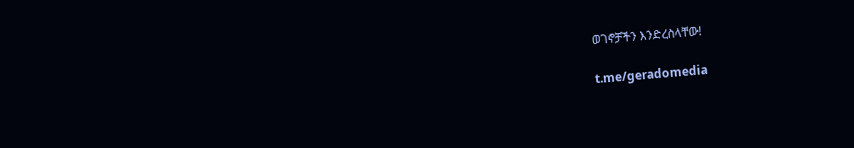ወገኖቻችን እንድረስላቸው!

t.me/geradomedia